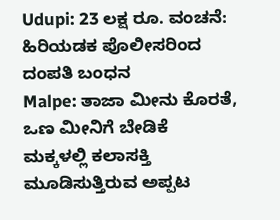Udupi: 23 ಲಕ್ಷ ರೂ. ವಂಚನೆ: ಹಿರಿಯಡಕ ಪೊಲೀಸರಿಂದ ದಂಪತಿ ಬಂಧನ
Malpe: ತಾಜಾ ಮೀನು ಕೊರತೆ, ಒಣ ಮೀನಿಗೆ ಬೇಡಿಕೆ
ಮಕ್ಕಳಲ್ಲಿ ಕಲಾಸಕ್ತಿ ಮೂಡಿಸುತ್ತಿರುವ ಅಪ್ಪಟ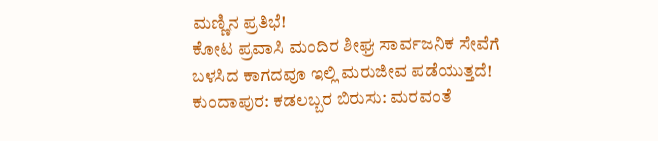ಮಣ್ಣಿನ ಪ್ರತಿಭೆ!
ಕೋಟ ಪ್ರವಾಸಿ ಮಂದಿರ ಶೀಘ್ರ ಸಾರ್ವಜನಿಕ ಸೇವೆಗೆ
ಬಳಸಿದ ಕಾಗದವೂ ಇಲ್ಲಿ ಮರುಜೀವ ಪಡೆಯುತ್ತದೆ!
ಕುಂದಾಪುರ: ಕಡಲಬ್ಬರ ಬಿರುಸು: ಮರವಂತೆ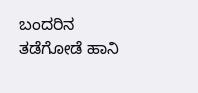ಬಂದರಿನ ತಡೆಗೋಡೆ ಹಾನಿ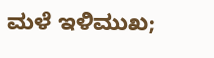ಮಳೆ ಇಳಿಮುಖ;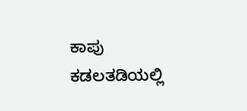ಕಾಪು ಕಡಲತಡಿಯಲ್ಲಿ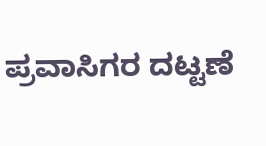ಪ್ರವಾಸಿಗರ ದಟ್ಟಣೆ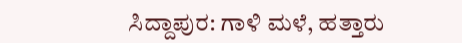ಸಿದ್ದಾಪುರ: ಗಾಳಿ ಮಳೆ, ಹತ್ತಾರು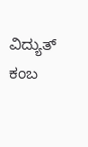ವಿದ್ಯುತ್ ಕಂಬ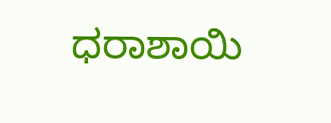ಧರಾಶಾಯಿ